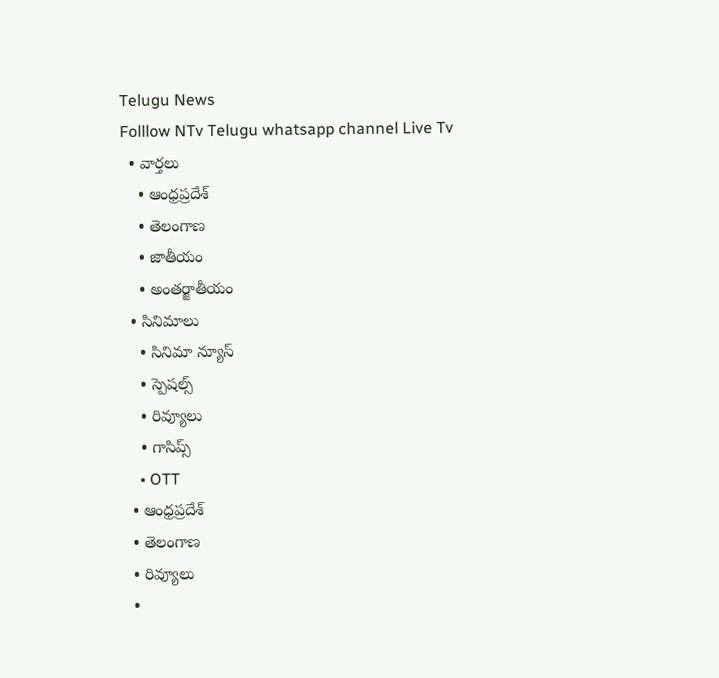Telugu News
Folllow NTv Telugu whatsapp channel Live Tv
  • వార్తలు
    • ఆంధ్రప్రదేశ్
    • తెలంగాణ
    • జాతీయం
    • అంతర్జాతీయం
  • సినిమాలు
    • సినిమా న్యూస్
    • స్పెషల్స్
    • రివ్యూలు
    • గాసిప్స్
    • OTT
  • ఆంధ్రప్రదేశ్
  • తెలంగాణ
  • రివ్యూలు
  •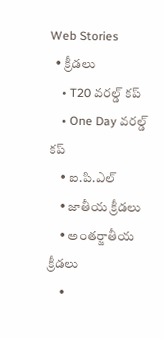Web Stories
  • క్రీడలు
    • T20 వరల్డ్ కప్
    • One Day వరల్డ్ కప్
    • ఐ.పి.ఎల్
    • జాతీయ క్రీడలు
    • అంతర్జాతీయ క్రీడలు
    •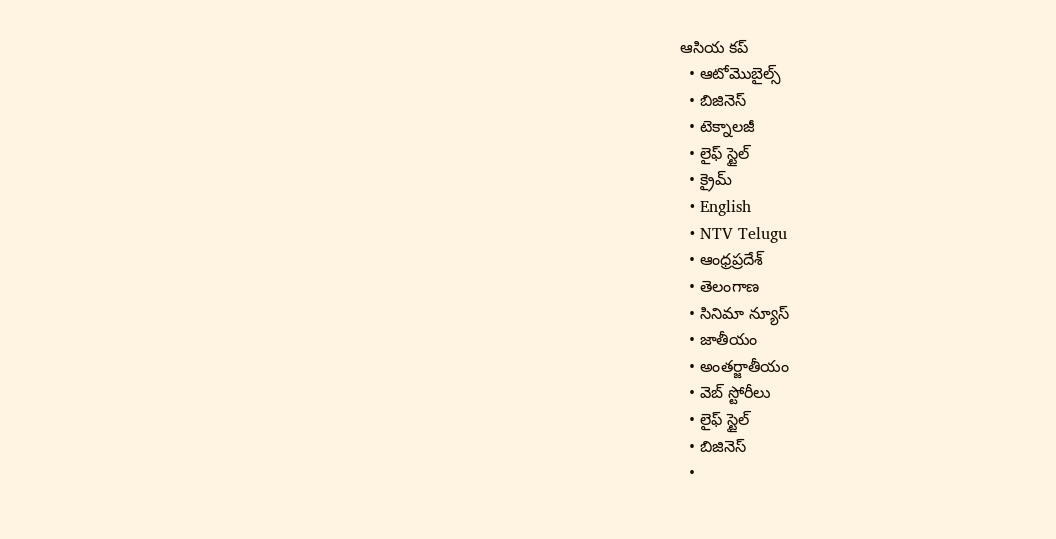ఆసియ కప్
  • ఆటోమొబైల్స్
  • బిజినెస్‌
  • టెక్నాలజీ
  • లైఫ్ స్టైల్
  • క్రైమ్
  • English
  • NTV Telugu
  • ఆంధ్రప్రదేశ్
  • తెలంగాణ
  • సినిమా న్యూస్
  • జాతీయం
  • అంతర్జాతీయం
  • వెబ్ స్టోరీలు
  • లైఫ్ స్టైల్
  • బిజినెస్‌
  •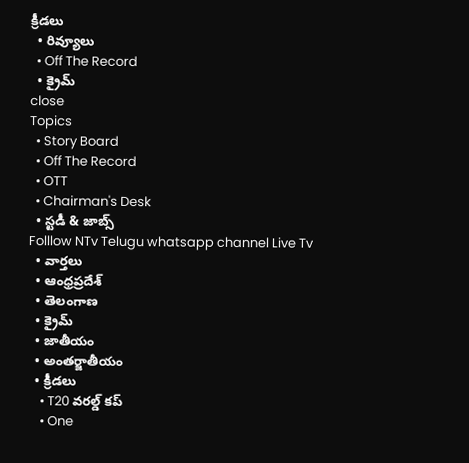క్రీడలు
  • రివ్యూలు
  • Off The Record
  • క్రైమ్
close
Topics
  • Story Board
  • Off The Record
  • OTT
  • Chairman's Desk
  • స్టడీ & జాబ్స్
Folllow NTv Telugu whatsapp channel Live Tv
  • వార్తలు
  • ఆంధ్రప్రదేశ్
  • తెలంగాణ
  • క్రైమ్
  • జాతీయం
  • అంతర్జాతీయం
  • క్రీడలు
    • T20 వరల్డ్ కప్
    • One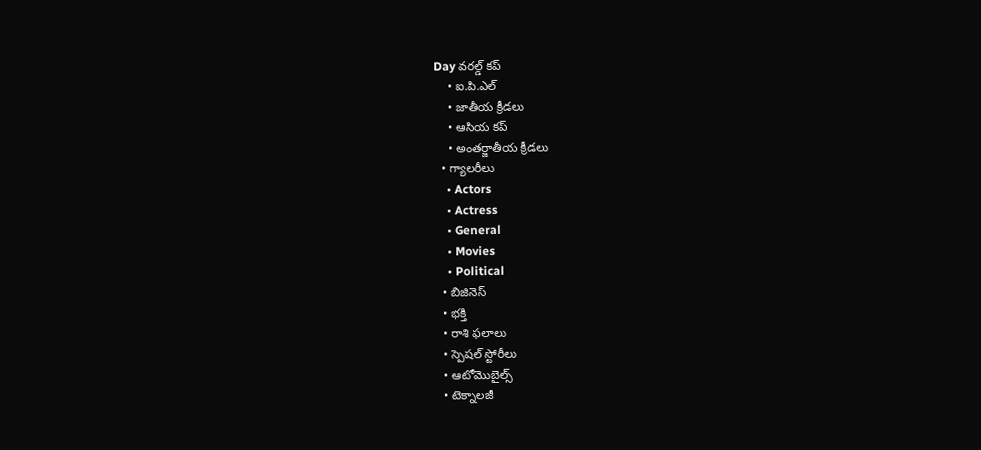Day వరల్డ్ కప్
    • ఐ.పి.ఎల్
    • జాతీయ క్రీడలు
    • ఆసియ కప్
    • అంతర్జాతీయ క్రీడలు
  • గ్యాలరీలు
    • Actors
    • Actress
    • General
    • Movies
    • Political
  • బిజినెస్‌
  • భక్తి
  • రాశి ఫలాలు
  • స్పెషల్‌ స్టోరీలు
  • ఆటోమొబైల్స్
  • టెక్నాలజీ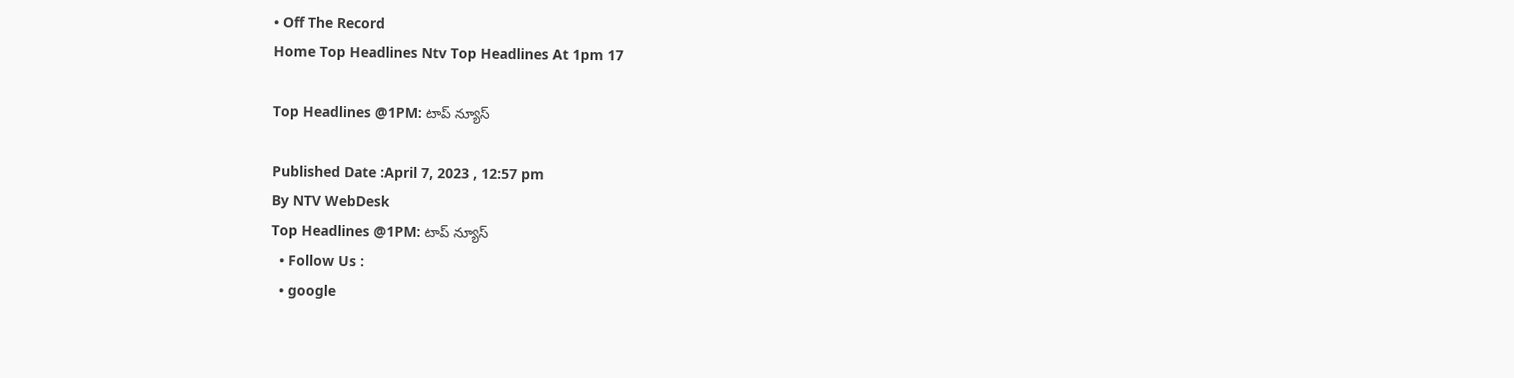• Off The Record
Home Top Headlines Ntv Top Headlines At 1pm 17

Top Headlines @1PM: టాప్ న్యూస్

Published Date :April 7, 2023 , 12:57 pm
By NTV WebDesk
Top Headlines @1PM: టాప్ న్యూస్
  • Follow Us :
  • google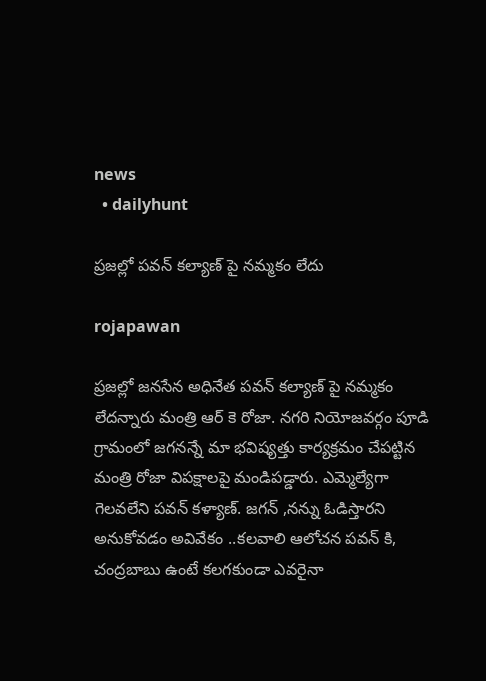news
  • dailyhunt

ప్రజల్లో పవన్ కల్యాణ్ పై నమ్మకం లేదు

rojapawan

ప్రజల్లో జనసేన అధినేత పవన్ కల్యాణ్ పై నమ్మకం లేదన్నారు మంత్రి ఆర్ కె రోజా. నగరి నియోజవర్గం పూడి గ్రామంలో జగనన్నే మా భవిష్యత్తు కార్యక్రమం చేపట్టిన మంత్రి రోజా విపక్షాలపై మండిపడ్డారు. ఎమ్మెల్యేగా గెలవలేని పవన్ కళ్యాణ్. జగన్ ,నన్ను ఓడిస్తారని అనుకోవడం అవివేకం ..కలవాలి ఆలోచన పవన్ కి, చంద్రబాబు ఉంటే కలగకుండా ఎవరైనా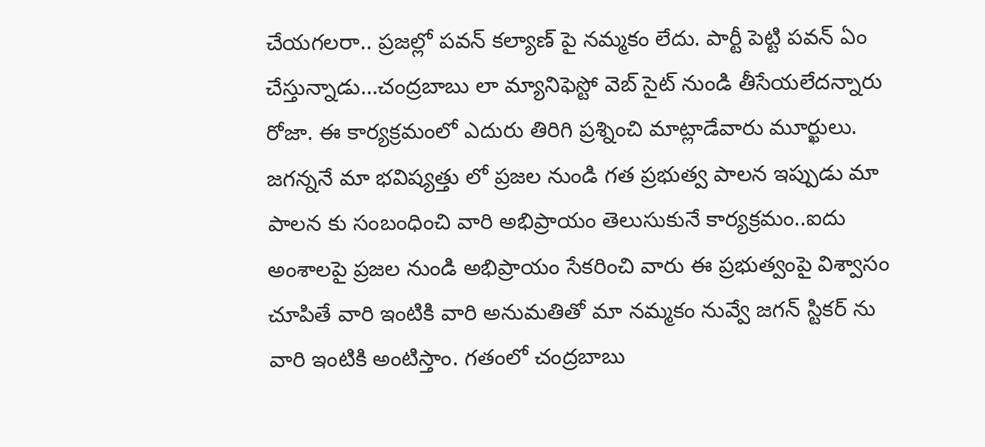చేయగలరా.. ప్రజల్లో పవన్ కల్యాణ్ పై నమ్మకం లేదు. పార్టీ పెట్టి పవన్ ఏం చేస్తున్నాడు…చంద్రబాబు లా మ్యానిఫెస్టో వెబ్ సైట్ నుండి తీసేయలేదన్నారు రోజా. ఈ కార్యక్రమంలో ఎదురు తిరిగి ప్రశ్నించి మాట్లాడేవారు మూర్ఖులు. జగన్ననే మా భవిష్యత్తు లో ప్రజల నుండి గత ప్రభుత్వ పాలన ఇప్పుడు మా పాలన కు సంబంధించి వారి అభిప్రాయం తెలుసుకునే కార్యక్రమం..ఐదు అంశాలపై ప్రజల నుండి అభిప్రాయం సేకరించి వారు ఈ ప్రభుత్వంపై విశ్వాసం చూపితే వారి ఇంటికి వారి అనుమతితో మా నమ్మకం నువ్వే జగన్ స్టికర్ ను వారి ఇంటికి అంటిస్తాం. గతంలో చంద్రబాబు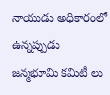నాయుడు అధికారంలో ఉన్నప్పుడు జన్మభూమి కమిటీ లు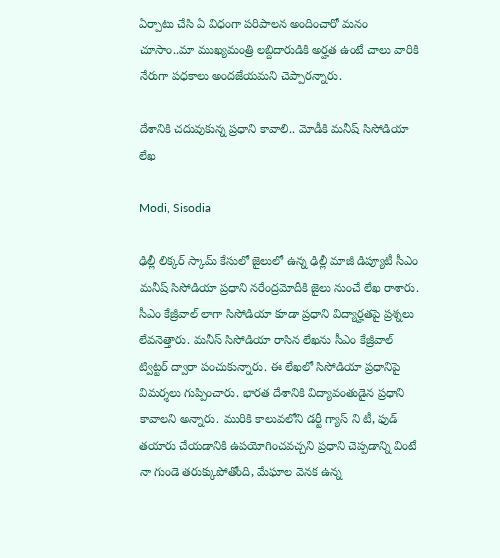ఏర్పాటు చేసి ఏ విధంగా పరిపాలన అందించారో మనం చూసాం..మా ముఖ్యమంత్రి లబ్దిదారుడికి అర్హత ఉంటే చాలు వారికి నేరుగా పధకాలు అందజేయమని చెప్పారన్నారు.

దేశానికి చదువుకున్న ప్రధాని కావాలి.. మోడీకి మనీష్ సిసోడియా లేఖ

Modi, Sisodia

ఢిల్లీ లిక్కర్ స్కామ్ కేసులో జైలులో ఉన్న ఢిల్లీ మాజీ డిప్యూటీ సీఎం మనీష్ సిసోడియా ప్రధాని నరేంద్రమోదీకి జైలు నుంచే లేఖ రాశారు. సీఎం కేజ్రీవాల్ లాగా సిసోడియా కూడా ప్రధాని విద్యార్హతపై ప్రశ్నలు లేవనెత్తారు. మనీస్ సిసోడియా రాసిన లేఖను సీఎం కేజ్రీవాల్ ట్విట్టర్ ద్వారా పంచుకున్నారు. ఈ లేఖలో సిసోడియా ప్రధానిపై విమర్శలు గుప్పించారు. భారత దేశానికి విద్యావంతుడైన ప్రధాని కావాలని అన్నారు. మురికి కాలువలోని డర్టీ గ్యాస్ ని టీ, ఫుడ్ తయారు చేయడానికి ఉపయోగించవచ్చని ప్రధాని చెప్పడాన్ని వింటే నా గుండె తరుక్కుపోతోంది, మేఘాల వెనక ఉన్న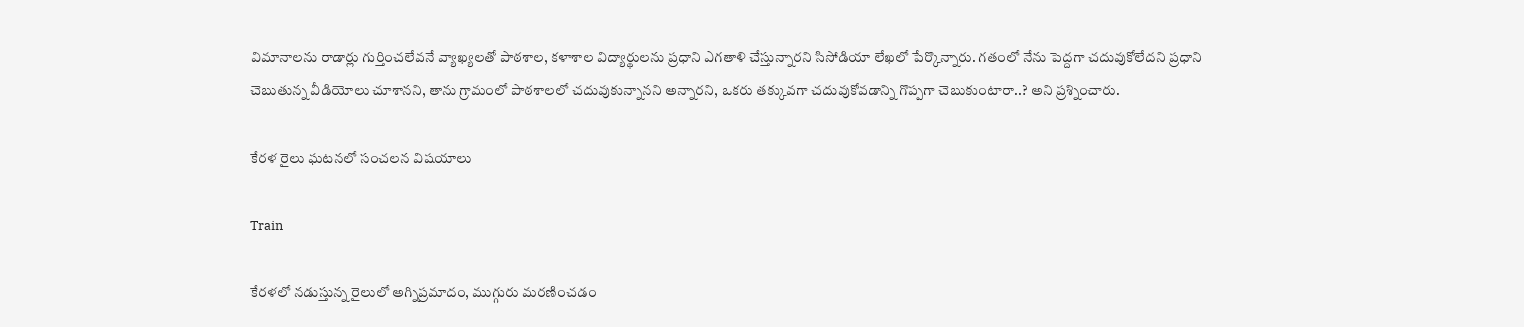విమానాలను రాడార్లు గుర్తించలేవనే వ్యాఖ్యలతో పాఠశాల, కళాశాల విద్యార్థులను ప్రధాని ఎగతాళి చేస్తున్నారని సిసోడియా లేఖలో పేర్కొన్నారు. గతంలో నేను పెద్దగా చదువుకోలేదని ప్రధాని చెబుతున్న వీడియోలు చూశానని, తాను గ్రామంలో పాఠశాలలో చదువుకున్నానని అన్నారని, ఒకరు తక్కువగా చదువుకోవడాన్ని గొప్పగా చెబుకుంటారా..? అని ప్రశ్నించారు.

కేరళ రైలు ఘటనలో సంచలన విషయాలు

Train

కేరళలో నడుస్తున్న రైలులో అగ్నిప్రమాదం, ముగ్గురు మరణించడం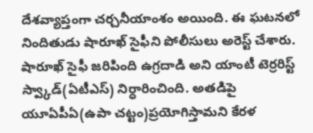దేశవ్యాప్తంగా చర్చనీయాంశం అయింది. ఈ ఘటనలో నిందితుడు షారూఖ్ సైఫీని పోలీసులు అరెస్ట్ చేశారు. షారూఖ్ సైఫీ జరిపింది ఉగ్రదాడి అని యాంటీ టెర్రరిస్ట్ స్వ్కాడ్(ఏటీఎస్) నిర్ధారించింది. అతడిపై యూఏపీఏ(ఉపా చట్టం)ప్రయోగిస్తామని కేరళ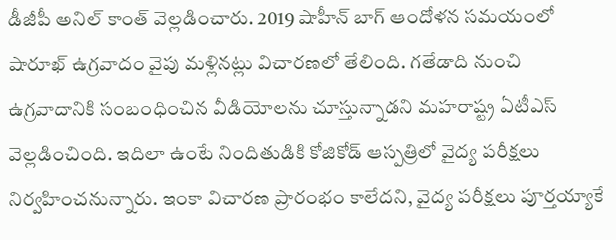డీజీపీ అనిల్ కాంత్ వెల్లడించారు. 2019 షాహీన్ బాగ్ ఆందోళన సమయంలో షారూఖ్ ఉగ్రవాదం వైపు మళ్లినట్లు విచారణలో తేలింది. గతేడాది నుంచి ఉగ్రవాదానికి సంబంధించిన వీడియోలను చూస్తున్నాడని మహరాష్ట్ర ఏటీఎస్ వెల్లడించింది. ఇదిలా ఉంటే నిందితుడికి కోజికోడ్ ఆస్పత్రిలో వైద్య పరీక్షలు నిర్వహించనున్నారు. ఇంకా విచారణ ప్రారంభం కాలేదని, వైద్య పరీక్షలు పూర్తయ్యాకే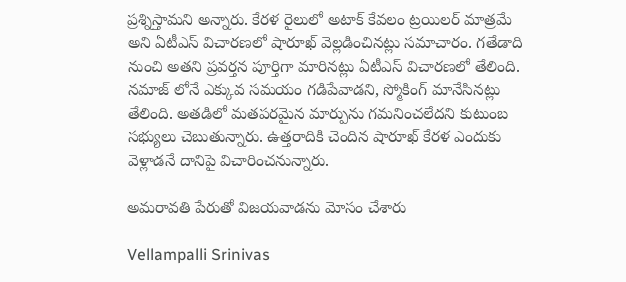ప్రశ్నిస్తామని అన్నారు. కేరళ రైలులో అటాక్ కేవలం ట్రయిలర్ మాత్రమే అని ఏటీఎస్ విచారణలో షారూఖ్ వెల్లడించినట్లు సమాచారం. గతేడాది నుంచి అతని ప్రవర్తన పూర్తిగా మారినట్లు ఏటీఎస్ విచారణలో తేలింది. నమాజ్ లోనే ఎక్కువ సమయం గడిపేవాడని, స్మోకింగ్ మానేసినట్లు తేలింది. అతడిలో మతపరమైన మార్పును గమనించలేదని కుటుంబ సభ్యులు చెబుతున్నారు. ఉత్తరాదికి చెందిన షారూఖ్ కేరళ ఎందుకు వెళ్లాడనే దానిపై విచారించనున్నారు.

అమరావతి పేరుతో విజయవాడను మోసం చేశారు

Vellampalli Srinivas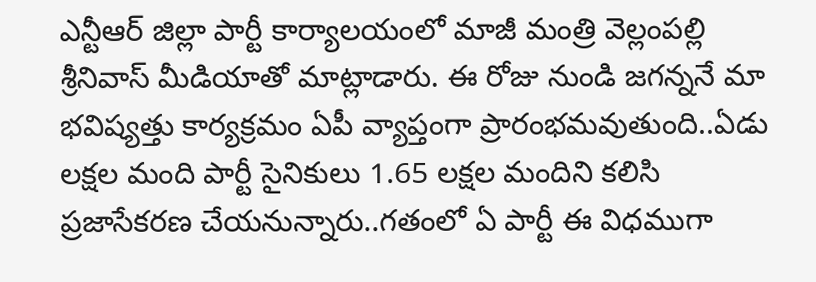ఎన్టీఆర్ జిల్లా పార్టీ కార్యాలయంలో మాజీ మంత్రి వెల్లంపల్లి శ్రీనివాస్ మీడియాతో మాట్లాడారు. ఈ రోజు నుండి జగన్ననే మా భవిష్యత్తు కార్యక్రమం ఏపీ వ్యాప్తంగా ప్రారంభమవుతుంది..ఏడు లక్షల మంది పార్టీ సైనికులు 1.65 లక్షల మందిని కలిసి ప్రజాసేకరణ చేయనున్నారు..గతంలో ఏ పార్టీ ఈ విధముగా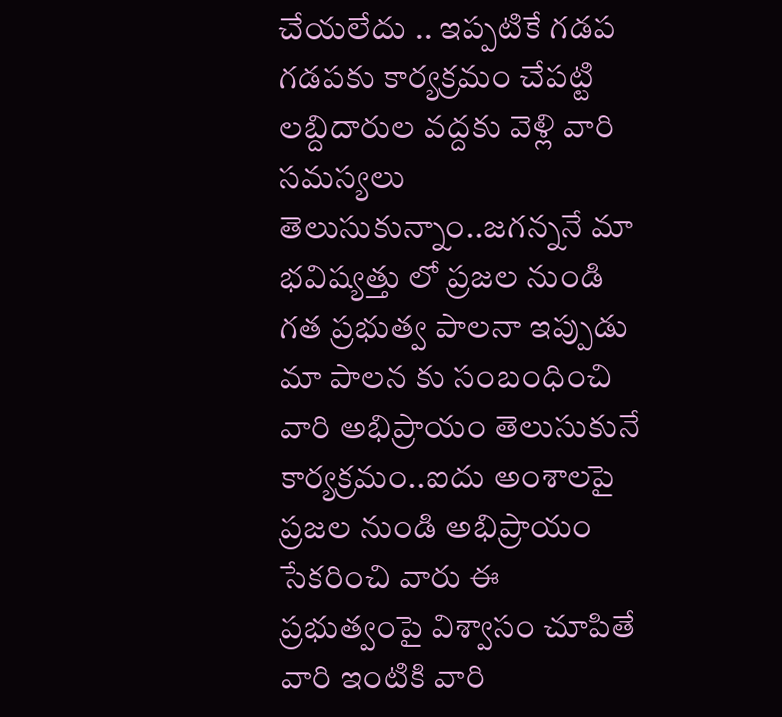చేయలేదు .. ఇప్పటికే గడప గడపకు కార్యక్రమం చేపట్టి లబ్దిదారుల వద్దకు వెళ్లి వారి సమస్యలు తెలుసుకున్నాం..జగన్ననే మా భవిష్యత్తు లో ప్రజల నుండి గత ప్రభుత్వ పాలనా ఇప్పుడు మా పాలన కు సంబంధించి వారి అభిప్రాయం తెలుసుకునే కార్యక్రమం..ఐదు అంశాలపై ప్రజల నుండి అభిప్రాయం సేకరించి వారు ఈ ప్రభుత్వంపై విశ్వాసం చూపితే వారి ఇంటికి వారి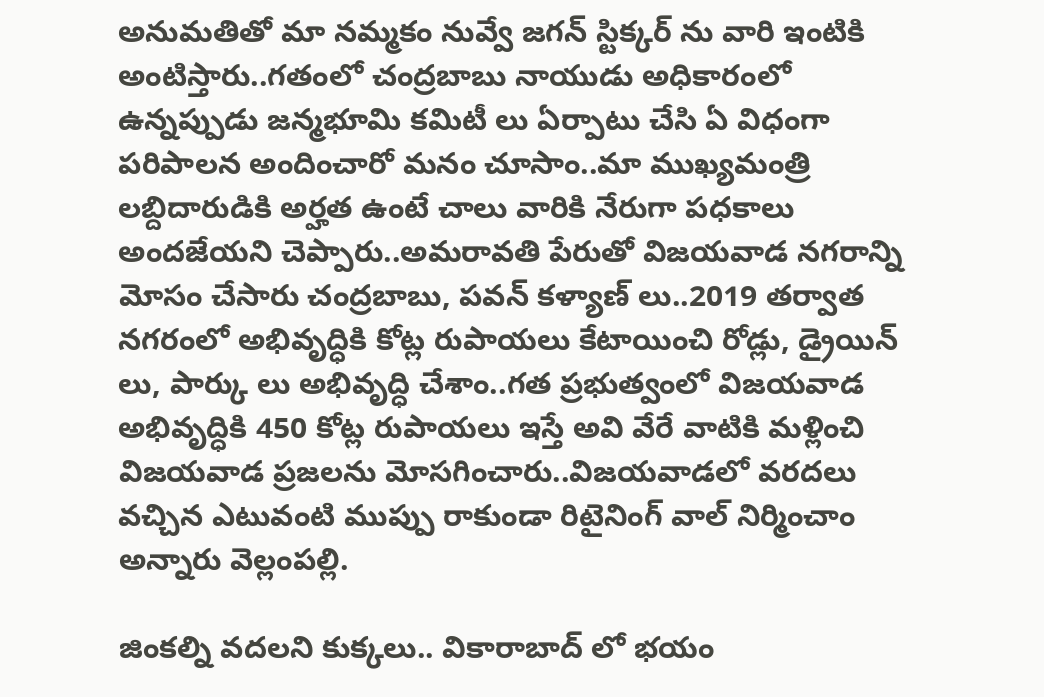అనుమతితో మా నమ్మకం నువ్వే జగన్ స్టిక్కర్ ను వారి ఇంటికి అంటిస్తారు..గతంలో చంద్రబాబు నాయుడు అధికారంలో ఉన్నప్పుడు జన్మభూమి కమిటీ లు ఏర్పాటు చేసి ఏ విధంగా పరిపాలన అందించారో మనం చూసాం..మా ముఖ్యమంత్రి లబ్దిదారుడికి అర్హత ఉంటే చాలు వారికి నేరుగా పధకాలు అందజేయని చెప్పారు..అమరావతి పేరుతో విజయవాడ నగరాన్ని మోసం చేసారు చంద్రబాబు, పవన్ కళ్యాణ్ లు..2019 తర్వాత నగరంలో అభివృద్ధికి కోట్ల రుపాయలు కేటాయించి రోడ్లు, డ్రైయిన్ లు, పార్కు లు అభివృద్ధి చేశాం..గత ప్రభుత్వంలో విజయవాడ అభివృద్ధికి 450 కోట్ల రుపాయలు ఇస్తే అవి వేరే వాటికి మళ్లించి విజయవాడ ప్రజలను మోసగించారు..విజయవాడలో వరదలు వచ్చిన ఎటువంటి ముప్పు రాకుండా రిటైనింగ్ వాల్ నిర్మించాం అన్నారు వెల్లంపల్లి.

జింకల్ని వదలని కుక్కలు.. వికారాబాద్ లో భయం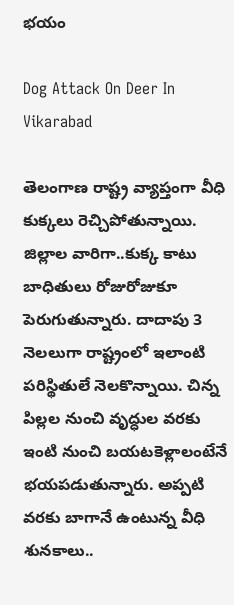భయం

Dog Attack On Deer In Vikarabad

తెలంగాణ రాష్ట్ర వ్యాప్తంగా వీధి కుక్కలు రెచ్చిపోతున్నాయి. జిల్లాల వారిగా..కుక్క కాటు బాధితులు రోజురోజుకూ పెరుగుతున్నారు. దాదాపు 3 నెలలుగా రాష్ట్రంలో ఇలాంటి పరిస్థితులే నెలకొన్నాయి. చిన్న పిల్లల నుంచి వృద్ధుల వరకు ఇంటి నుంచి బయటకెళ్లాలంటేనే భయపడుతున్నారు. అప్పటి వరకు బాగానే ఉంటున్న వీధి శునకాలు..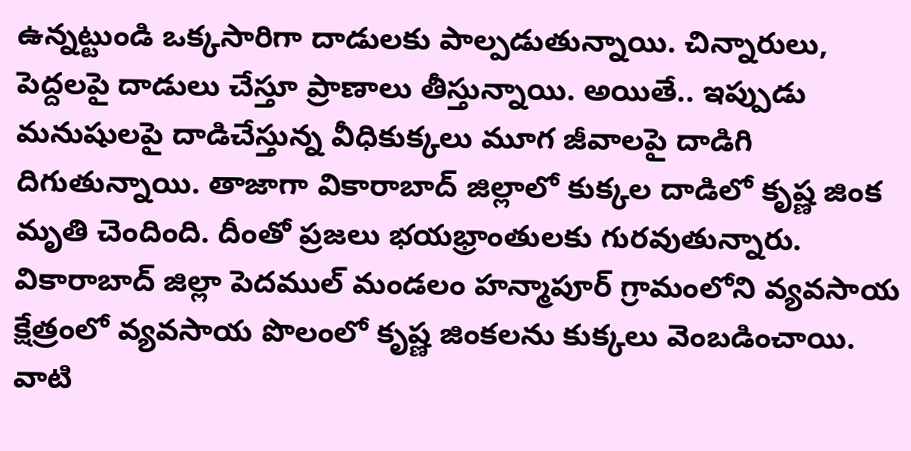ఉన్నట్టుండి ఒక్కసారిగా దాడులకు పాల్పడుతున్నాయి. చిన్నారులు, పెద్దలపై దాడులు చేస్తూ ప్రాణాలు తీస్తున్నాయి. అయితే.. ఇప్పుడు మనుషులపై దాడిచేస్తున్న వీధికుక్కలు మూగ జీవాలపై దాడిగి దిగుతున్నాయి. తాజాగా వికారాబాద్ జిల్లాలో కుక్కల దాడిలో కృష్ణ జింక మృతి చెందింది. దీంతో ప్రజలు భయభ్రాంతులకు గురవుతున్నారు. వికారాబాద్ జిల్లా పెదముల్ మండలం హన్మాపూర్ గ్రామంలోని వ్యవసాయ క్షేత్రంలో వ్యవసాయ పొలంలో కృష్ణ జింకలను కుక్కలు వెంబడించాయి. వాటి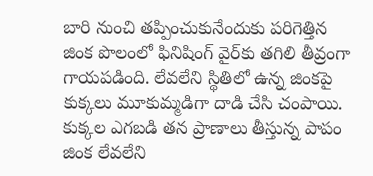బారి నుంచి తప్పించుకునేందుకు పరిగెత్తిన జింక పొలంలో ఫినిషింగ్ వైర్‌కు తగిలి తీవ్రంగా గాయపడింది. లేవలేని స్థితిలో ఉన్న జింకపై కుక్కలు మూకుమ్మడిగా దాడి చేసి చంపాయి. కుక్కల ఎగబడి తన ప్రాణాలు తీస్తున్న పాపం జింక లేవలేని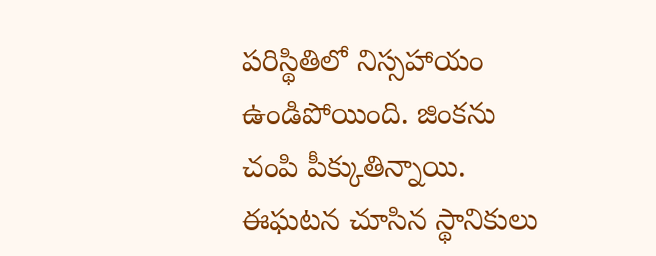పరిస్థితిలో నిస్సహాయం ఉండిపోయింది. జింకను చంపి పీక్కుతిన్నాయి. ఈఘటన చూసిన స్థానికులు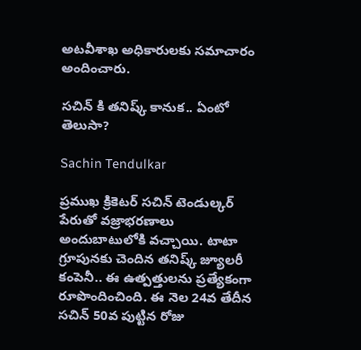అటవీశాఖ అధికారులకు సమాచారం అందించారు.

సచిన్ కి తనిష్క్ కానుక.. ఏంటో తెలుసా?

Sachin Tendulkar

ప్రముఖ క్రికెటర్ సచిన్ టెండుల్కర్ పేరుతో వజ్రాభరణాలు అందుబాటులోకి వచ్చాయి. టాటా గ్రూపునకు చెందిన తనిష్క్ జ్యూలరీ కంపెనీ.. ఈ ఉత్పత్తులను ప్రత్యేకంగా రూపొందించింది. ఈ నెల 24వ తేదీన సచిన్ 50వ పుట్టిన రోజు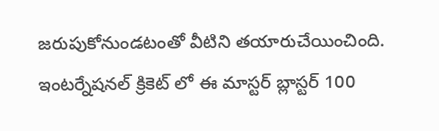జరుపుకోనుండటంతో వీటిని తయారుచేయించింది. ఇంటర్నేషనల్ క్రికెట్ లో ఈ మాస్టర్ బ్లాస్టర్ 100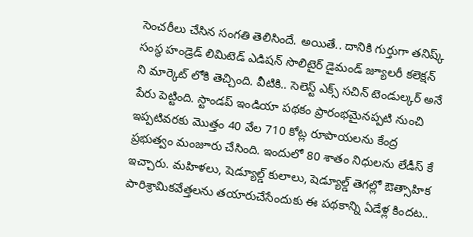సెంచరీలు చేసిన సంగతి తెలిసిందే. అయితే.. దానికి గుర్తుగా తనిష్క్ సంస్థ హండ్రెడ్ లిమిటెడ్ ఎడిషన్ సొలిటైర్ డైమండ్ జ్యూలరీ కలెక్షన్ ని మార్కెట్ లోకి తెచ్చింది. వీటికి.. సెలెస్ట్ ఎక్స్ సచిన్ టెండుల్కర్ అనే పేరు పెట్టింది. స్టాండప్ ఇండియా పథకం ప్రారంభమైనప్పటి నుంచి ఇప్పటివరకు మొత్తం 40 వేల 710 కోట్ల రూపాయలను కేంద్ర ప్రభుత్వం మంజూరు చేసింది. ఇందులో 80 శాతం నిధులను లేడీస్ కే ఇచ్చారు. మహిళలు, షెడ్యూల్డ్ కులాలు, షెడ్యూల్డ్ తెగల్లో ఔత్సాహిక పారిశ్రామికవేత్తలను తయారుచేసేందుకు ఈ పథకాన్ని ఏడేళ్ల కిందట..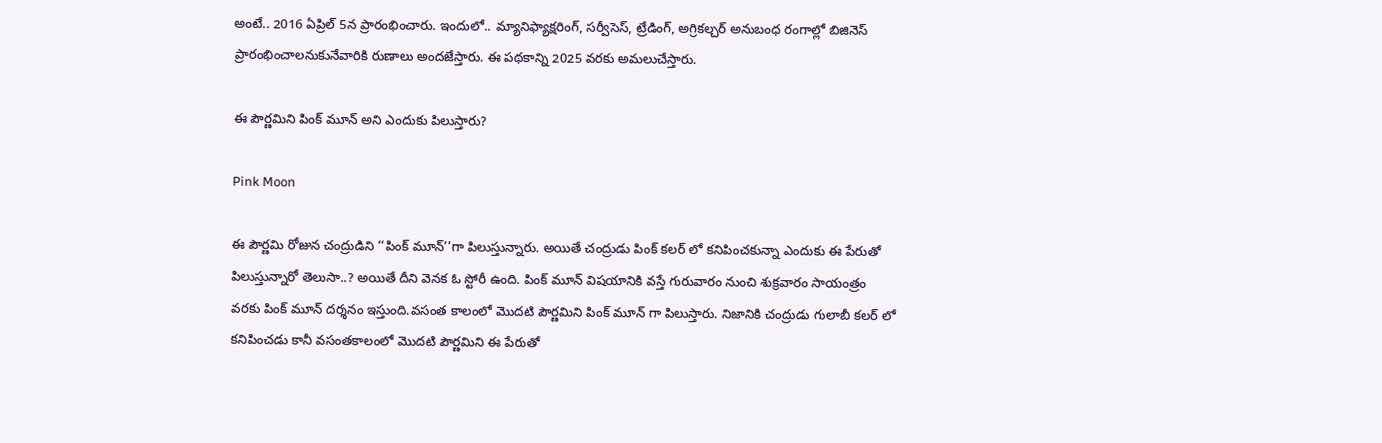అంటే.. 2016 ఏప్రిల్ 5న ప్రారంభించారు. ఇందులో.. మ్యానిఫ్యాక్షరింగ్, సర్వీసెస్, ట్రేడింగ్, అగ్రికల్చర్ అనుబంధ రంగాల్లో బిజినెస్ ప్రారంభించాలనుకునేవారికి రుణాలు అందజేస్తారు. ఈ పథకాన్ని 2025 వరకు అమలుచేస్తారు.

ఈ పౌర్ణమిని పింక్ మూన్ అని ఎందుకు పిలుస్తారు?

Pink Moon

ఈ పౌర్ణమి రోజున చంద్రుడిని ‘‘పింక్ మూన్’’గా పిలుస్తున్నారు. అయితే చంద్రుడు పింక్ కలర్ లో కనిపించకున్నా ఎందుకు ఈ పేరుతో పిలుస్తున్నారో తెలుసా..? అయితే దీని వెనక ఓ స్టోరీ ఉంది. పింక్ మూన్ విషయానికి వస్తే గురువారం నుంచి శుక్రవారం సాయంత్రం వరకు పింక్ మూన్ దర్శనం ఇస్తుంది.వసంత కాలంలో మొదటి పౌర్ణమిని పింక్ మూన్ గా పిలుస్తారు. నిజానికి చంద్రుడు గులాబీ కలర్ లో కనిపించడు కానీ వసంతకాలంలో మొదటి పౌర్ణమిని ఈ పేరుతో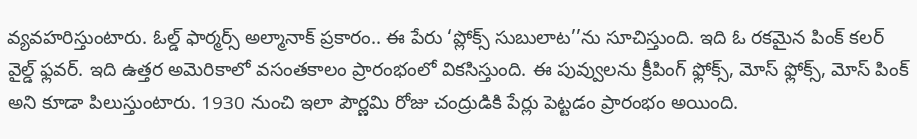వ్యవహరిస్తుంటారు. ఓల్డ్ ఫార్మర్స్ అల్మానాక్ ప్రకారం.. ఈ పేరు ‘ప్లోక్స్ సుబులాట’’ను సూచిస్తుంది. ఇది ఓ రకమైన పింక్ కలర్ వైల్డ్ ఫ్లవర్. ఇది ఉత్తర అమెరికాలో వసంతకాలం ప్రారంభంలో వికసిస్తుంది. ఈ పువ్వులను క్రీపింగ్ ఫ్లోక్స్, మోస్ ఫ్లోక్స్, మోస్ పింక్ అని కూడా పిలుస్తుంటారు. 1930 నుంచి ఇలా పౌర్ణమి రోజు చంద్రుడికి పేర్లు పెట్టడం ప్రారంభం అయింది.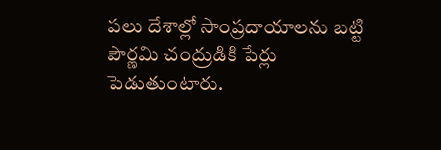పలు దేశాల్లో సాంప్రదాయాలను బట్టి పౌర్ణమి చంద్రుడికి పేర్లు పెడుతుంటారు.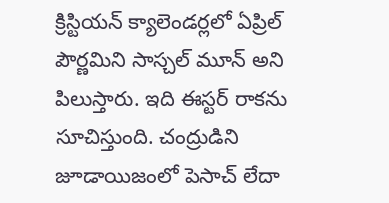క్రిస్టియన్ క్యాలెండర్లలో ఏప్రిల్ పౌర్ణమిని సాస్చల్ మూన్ అని పిలుస్తారు. ఇది ఈస్టర్ రాకను సూచిస్తుంది. చంద్రుడిని జూడాయిజంలో పెసాచ్ లేదా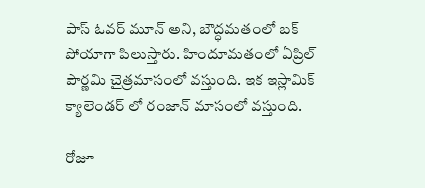పాస్ ఓవర్ మూన్ అని, బౌద్ధమతంలో బక్ పోయాగా పిలుస్తారు. హిందూమతంలో ఏప్రిల్ పౌర్ణమి చైత్రమాసంలో వస్తుంది. ఇక ఇస్లామిక్ క్యాలెండర్ లో రంజాన్ మాసంలో వస్తుంది.

రోజూ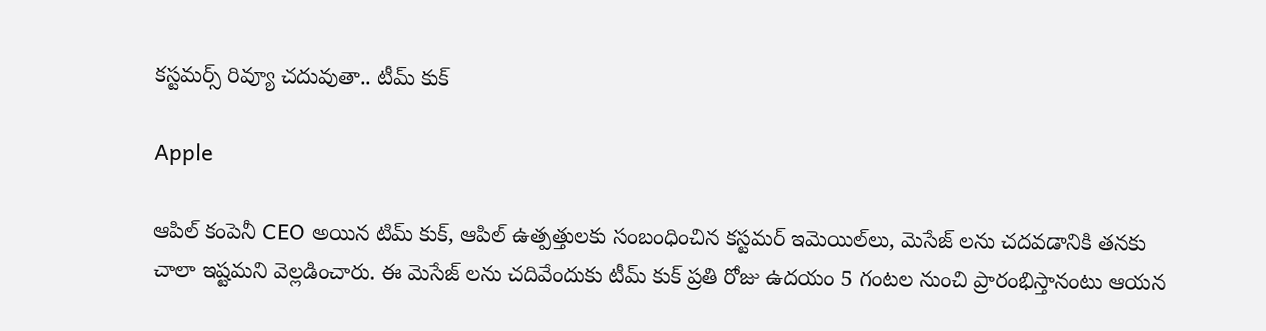కస్టమర్స్ రివ్యూ చదువుతా.. టీమ్ కుక్

Apple

ఆపిల్ కంపెనీ CEO అయిన టిమ్ కుక్, ఆపిల్ ఉత్పత్తులకు సంబంధించిన కస్టమర్ ఇమెయిల్‌లు, మెసేజ్ లను చదవడానికి తనకు చాలా ఇష్టమని వెల్లడించారు. ఈ మెసేజ్ లను చదివేందుకు టీమ్ కుక్ ప్రతి రోజు ఉదయం 5 గంటల నుంచి ప్రారంభిస్తానంటు ఆయన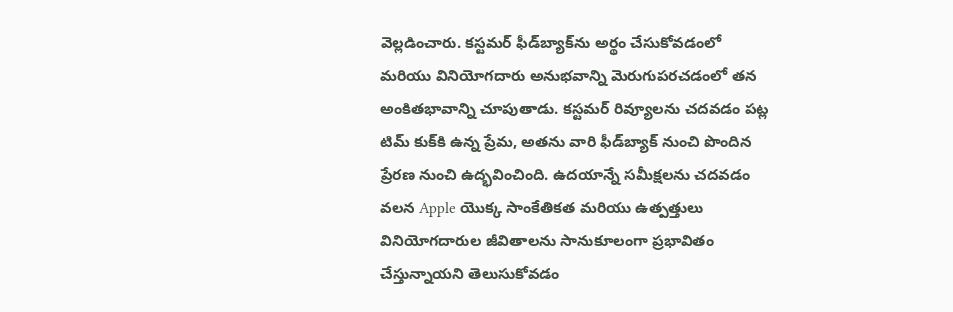వెల్లడించారు. కస్టమర్ ఫీడ్‌బ్యాక్‌ను అర్థం చేసుకోవడంలో మరియు వినియోగదారు అనుభవాన్ని మెరుగుపరచడంలో తన అంకితభావాన్ని చూపుతాడు. కస్టమర్ రివ్యూలను చదవడం పట్ల టిమ్ కుక్‌కి ఉన్న ప్రేమ, అతను వారి ఫీడ్‌బ్యాక్ నుంచి పొందిన ప్రేరణ నుంచి ఉద్భవించింది. ఉదయాన్నే సమీక్షలను చదవడం వలన Apple యొక్క సాంకేతికత మరియు ఉత్పత్తులు వినియోగదారుల జీవితాలను సానుకూలంగా ప్రభావితం చేస్తున్నాయని తెలుసుకోవడం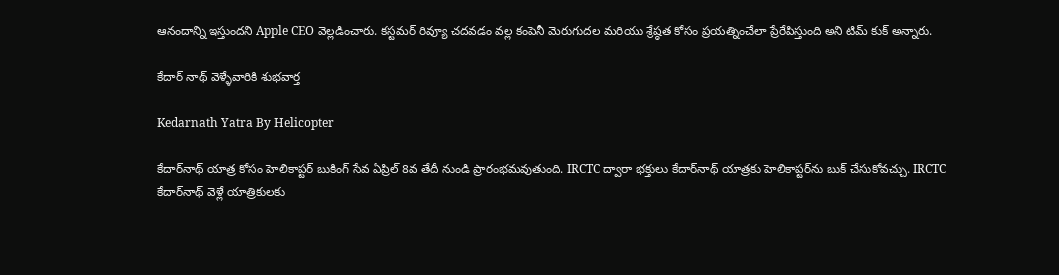ఆనందాన్ని ఇస్తుందని Apple CEO వెల్లడించారు. కస్టమర్ రివ్యూ చదవడం వల్ల కంపెనీ మెరుగుదల మరియు శ్రేష్ఠత కోసం ప్రయత్నించేలా ప్రేరేపిస్తుంది అని టిమ్ కుక్ అన్నారు.

కేదార్ నాథ్ వెళ్ళేవారికి శుభవార్త

Kedarnath Yatra By Helicopter

కేదార్‌నాథ్ యాత్ర కోసం హెలికాప్టర్ బుకింగ్ సేవ ఏప్రిల్ 8వ తేదీ నుండి ప్రారంభమవుతుంది. IRCTC ద్వారా భక్తులు కేదార్‌నాథ్ యాత్రకు హెలికాప్టర్‌ను బుక్ చేసుకోవచ్చు. IRCTC కేదార్‌నాథ్ వెళ్లే యాత్రికులకు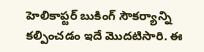హెలికాప్టర్ బుకింగ్ సౌకర్యాన్ని కల్పించడం ఇదే మొదటిసారి. ఈ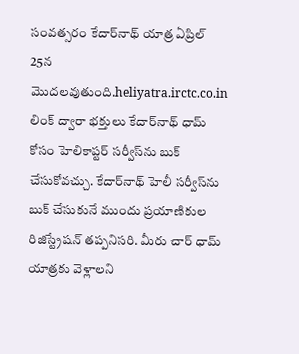సంవత్సరం కేదార్‌నాథ్ యాత్ర ఏప్రిల్ 25న మొదలవుతుంది.heliyatra.irctc.co.in లింక్ ద్వారా భక్తులు కేదార్‌నాథ్ ధామ్ కోసం హెలికాప్టర్ సర్వీస్‌ను బుక్ చేసుకోవచ్చు. కేదార్‌నాథ్ హెలీ సర్వీస్‌ను బుక్ చేసుకునే ముందు ప్రయాణికుల రిజిస్ట్రేషన్ తప్పనిసరి. మీరు చార్ ధామ్ యాత్రకు వెళ్లాలని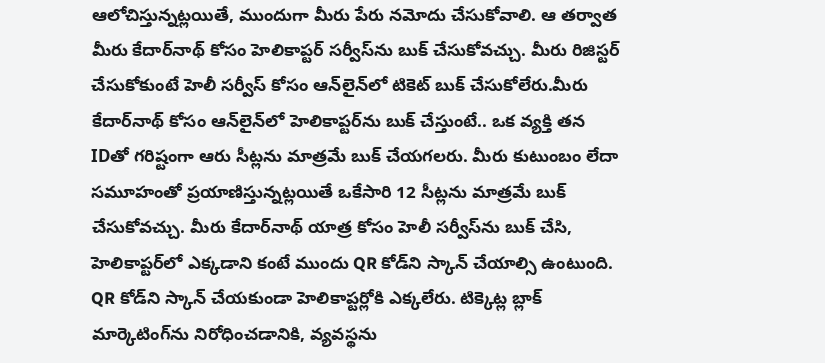ఆలోచిస్తున్నట్లయితే, ముందుగా మీరు పేరు నమోదు చేసుకోవాలి. ఆ తర్వాత మీరు కేదార్‌నాథ్ కోసం హెలికాప్టర్ సర్వీస్‌ను బుక్ చేసుకోవచ్చు. మీరు రిజిస్టర్ చేసుకోకుంటే హెలీ సర్వీస్ కోసం ఆన్‌లైన్‌లో టికెట్ బుక్ చేసుకోలేరు.మీరు కేదార్‌నాథ్ కోసం ఆన్‌లైన్‌లో హెలికాప్టర్‌ను బుక్ చేస్తుంటే.. ఒక వ్యక్తి తన IDతో గరిష్టంగా ఆరు సీట్లను మాత్రమే బుక్ చేయగలరు. మీరు కుటుంబం లేదా సమూహంతో ప్రయాణిస్తున్నట్లయితే ఒకేసారి 12 సీట్లను మాత్రమే బుక్ చేసుకోవచ్చు. మీరు కేదార్‌నాథ్ యాత్ర కోసం హెలీ సర్వీస్‌ను బుక్ చేసి, హెలికాప్టర్‌లో ఎక్కడాని కంటే ముందు QR కోడ్‌ని స్కాన్ చేయాల్సి ఉంటుంది. QR కోడ్‌ని స్కాన్ చేయకుండా హెలికాప్టర్లోకి ఎక్కలేరు. టిక్కెట్ల బ్లాక్ మార్కెటింగ్‌ను నిరోధించడానికి, వ్యవస్థను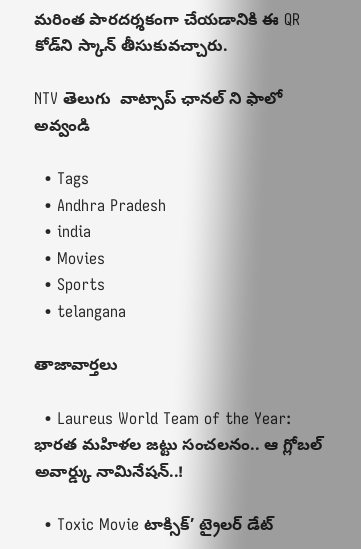మరింత పారదర్శకంగా చేయడానికి ఈ QR కోడ్‌ని స్కాన్ తీసుకువచ్చారు.

NTV తెలుగు  వాట్సాప్ ఛానల్ ని ఫాలో అవ్వండి

  • Tags
  • Andhra Pradesh
  • india
  • Movies
  • Sports
  • telangana

తాజావార్తలు

  • Laureus World Team of the Year: భారత మహిళల జట్టు సంచలనం.. ఆ గ్లోబల్ అవార్డ్కు నామినేషన్..!

  • Toxic Movie టాక్సిక్’ ట్రైలర్ డేట్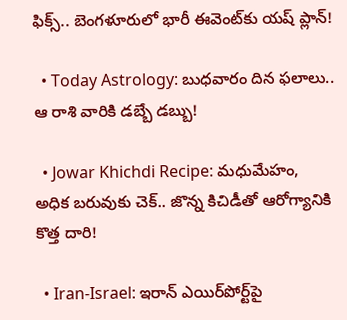ఫిక్స్.. బెంగళూరులో భారీ ఈవెంట్‌కు యష్ ప్లాన్!

  • Today Astrology: బుధవారం దిన ఫలాలు.. ఆ రాశి వారికి డబ్బే డబ్బు!

  • Jowar Khichdi Recipe: మధుమేహం, అధిక బరువుకు చెక్.. జొన్న కిచిడీతో ఆరోగ్యానికి కొత్త దారి!

  • Iran-Israel: ఇరాన్ ఎయిర్‌పోర్ట్‌పై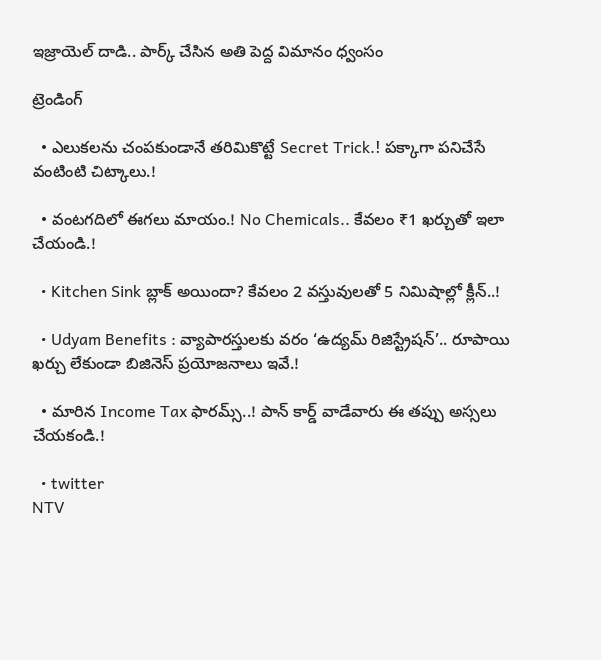ఇజ్రాయెల్ దాడి.. పార్క్ చేసిన అతి పెద్ద విమానం ధ్వంసం

ట్రెండింగ్‌

  • ఎలుకలను చంపకుండానే తరిమికొట్టే Secret Trick.! పక్కాగా పనిచేసే వంటింటి చిట్కాలు.!

  • వంటగదిలో ఈగలు మాయం.! No Chemicals.. కేవలం ₹1 ఖర్చుతో ఇలా చేయండి.!

  • Kitchen Sink బ్లాక్ అయిందా? కేవలం 2 వస్తువులతో 5 నిమిషాల్లో క్లీన్..!

  • Udyam Benefits : వ్యాపారస్తులకు వరం ‘ఉద్యమ్ రిజిస్ట్రేషన్’.. రూపాయి ఖర్చు లేకుండా బిజినెస్ ప్రయోజనాలు ఇవే.!

  • మారిన Income Tax ఫారమ్స్..! పాన్ కార్డ్ వాడేవారు ఈ తప్పు అస్సలు చేయకండి.!

  • twitter
NTV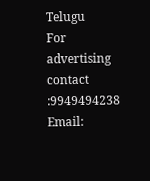Telugu
For advertising contact :9949494238
Email: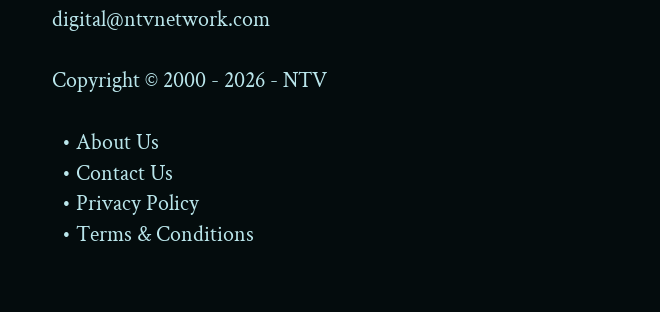digital@ntvnetwork.com

Copyright © 2000 - 2026 - NTV

  • About Us
  • Contact Us
  • Privacy Policy
  • Terms & Conditions